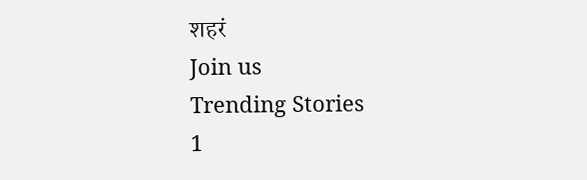शहरं
Join us
Trending Stories
1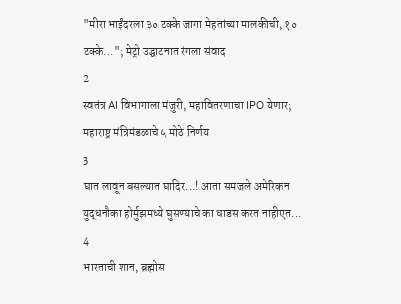"मीरा भाईंदरला ३० टक्के जागा मेहतांच्या मालकीची, १० टक्के..."; मेट्रो उद्घाटनात रंगला संवाद
2
स्वतंत्र AI विभागाला मंजुरी, महावितरणाचा IPO येणार; महाराष्ट्र मंत्रिमंडळाचे ५ मोठे निर्णय
3
घात लावून बसल्यात घादिर...! आता समजले अमेरिकन युद्धनौका होर्मुझमध्ये घुसण्याचे का धाडस करत नाहीएत...
4
भारताची शान, ब्रह्मोस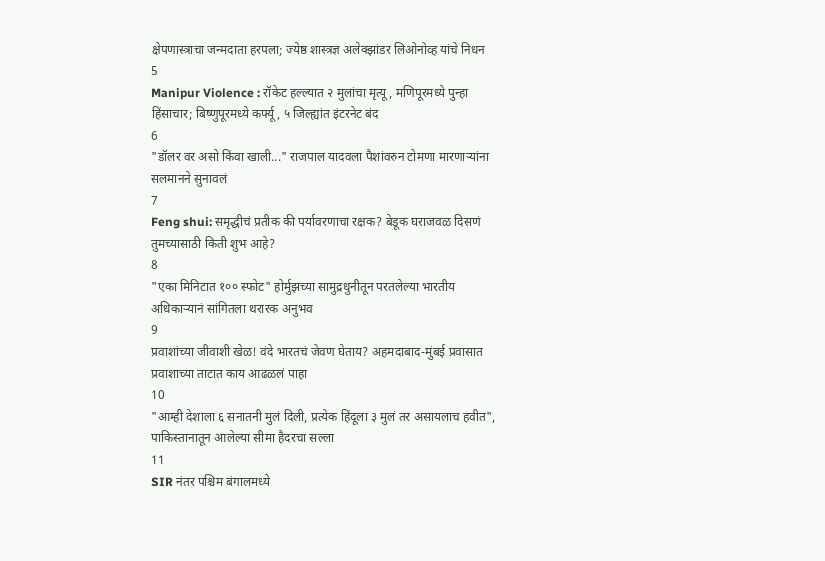क्षेपणास्त्राचा जन्मदाता हरपला; ज्येष्ठ शास्त्रज्ञ अलेक्झांडर लिओनोव्ह यांचे निधन
5
Manipur Violence : रॉकेट हल्ल्यात २ मुलांचा मृत्यू, मणिपूरमध्ये पुन्हा हिंसाचार; बिष्णुपूरमध्ये कर्फ्यू, ५ जिल्ह्यांत इंटरनेट बंद
6
"डॉलर वर असो किंवा खाली..." राजपाल यादवला पैशांवरुन टोमणा मारणाऱ्यांना सलमानने सुनावलं
7
Feng shui: समृद्धीचं प्रतीक की पर्यावरणाचा रक्षक? बेडूक घराजवळ दिसणं तुमच्यासाठी किती शुभ आहे?
8
"एका मिनिटात १०० स्फोट" होर्मुझच्या सामुद्रधुनीतून परतलेल्या भारतीय अधिकाऱ्यानं सांगितला थरारक अनुभव
9
प्रवाशांच्या जीवाशी खेळ! वंदे भारतचं जेवण घेताय? अहमदाबाद-मुंबई प्रवासात प्रवाशाच्या ताटात काय आढळलं पाहा
10
"आम्ही देशाला ६ सनातनी मुलं दिली, प्रत्येक हिंदूला ३ मुलं तर असायलाच हवीत", पाकिस्तानातून आलेल्या सीमा हैदरचा सल्ला
11
SIR नंतर पश्चिम बंगालमध्ये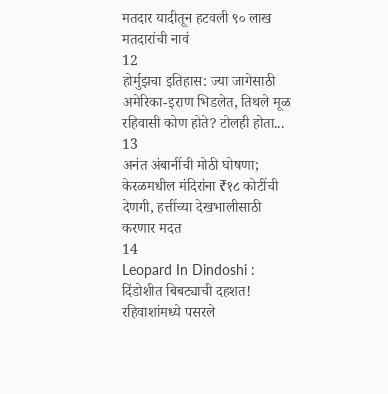मतदार यादीतून हटवली ९० लाख मतदारांची नावं
12
होर्मुझचा इतिहास: ज्या जागेसाठी अमेरिका-इराण भिडलेत, तिथले मूळ रहिवासी कोण होते? टोलही होता...
13
अनंत अंबानींची मोठी घोषणा; केरळमधील मंदिरांना ₹१८ कोटींची देणगी, हत्तींच्या देखभालीसाठी करणार मदत
14
Leopard In Dindoshi : दिंडोशीत बिबट्याची दहशत! रहिवाशांमध्ये पसरले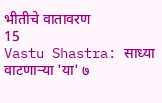भीतीचे वातावरण
15
Vastu Shastra: साध्या वाटणाऱ्या 'या' ७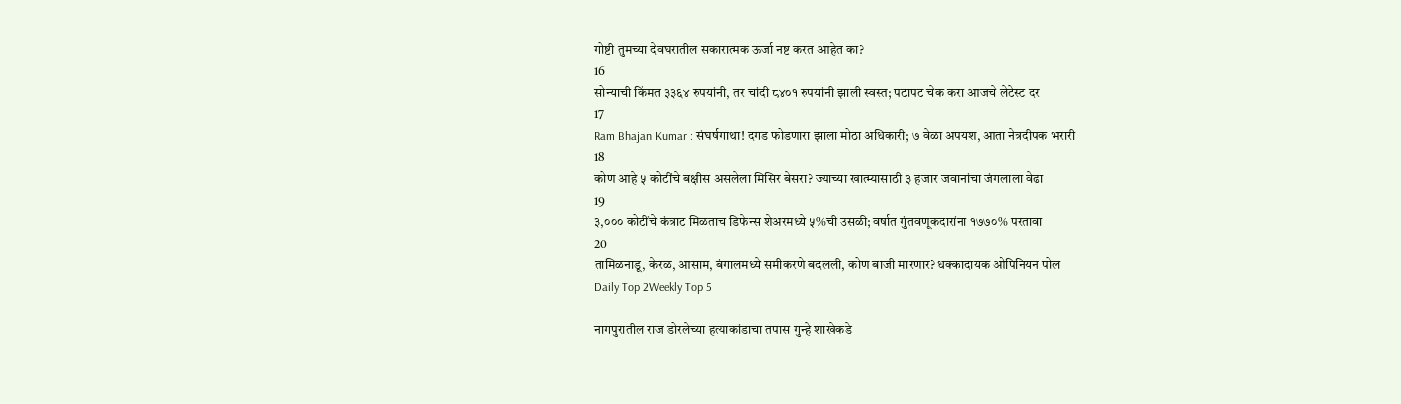गोष्टी तुमच्या देवघरातील सकारात्मक ऊर्जा नष्ट करत आहेत का?
16
सोन्याची किंमत ३३६४ रुपयांनी, तर चांदी ८४०१ रुपयांनी झाली स्वस्त; पटापट चेक करा आजचे लेटेस्ट दर
17
Ram Bhajan Kumar : संघर्षगाथा! दगड फोडणारा झाला मोठा अधिकारी; ७ वेळा अपयश, आता नेत्रदीपक भरारी
18
कोण आहे ५ कोटींचे बक्षीस असलेला मिसिर बेसरा? ज्याच्या खात्म्यासाठी ३ हजार जवानांचा जंगलाला वेढा
19
३,००० कोटींचे कंत्राट मिळताच डिफेन्स शेअरमध्ये ५%ची उसळी; वर्षात गुंतवणूकदारांना १७७०% परतावा
20
तामिळनाडू, केरळ, आसाम, बंगालमध्ये समीकरणे बदलली, कोण बाजी मारणार? धक्कादायक ओपिनियन पोल
Daily Top 2Weekly Top 5

नागपुरातील राज डोरलेच्या हत्याकांडाचा तपास गुन्हे शाखेकडे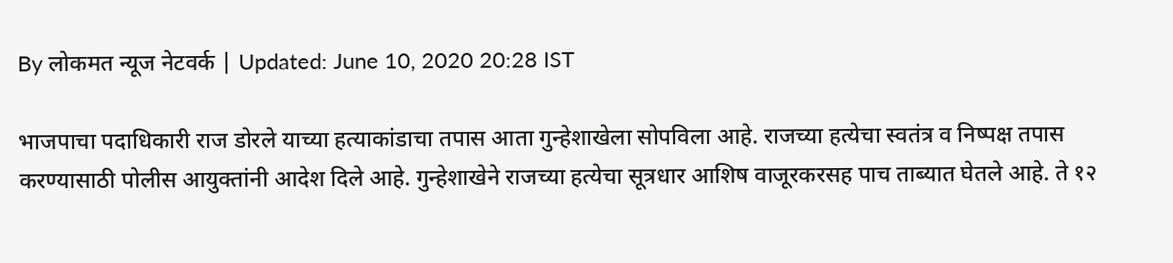By लोकमत न्यूज नेटवर्क | Updated: June 10, 2020 20:28 IST

भाजपाचा पदाधिकारी राज डोरले याच्या हत्याकांडाचा तपास आता गुन्हेशाखेला सोपविला आहे. राजच्या हत्येचा स्वतंत्र व निष्पक्ष तपास करण्यासाठी पोलीस आयुक्तांनी आदेश दिले आहे. गुन्हेशाखेने राजच्या हत्येचा सूत्रधार आशिष वाजूरकरसह पाच ताब्यात घेतले आहे. ते १२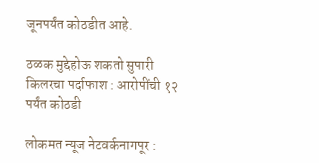जूनपर्यंत कोठडीत आहे.

ठळक मुद्देहोऊ शकतो सुपारी किलरचा पर्दाफाश : आरोपींची १२ पर्यंत कोठडी

लोकमत न्यूज नेटवर्कनागपूर :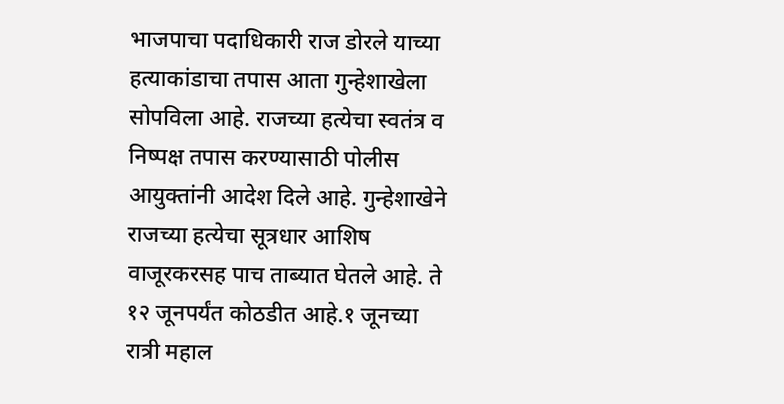भाजपाचा पदाधिकारी राज डोरले याच्या हत्याकांडाचा तपास आता गुन्हेशाखेला सोपविला आहे. राजच्या हत्येचा स्वतंत्र व निष्पक्ष तपास करण्यासाठी पोलीस आयुक्तांनी आदेश दिले आहे. गुन्हेशाखेने राजच्या हत्येचा सूत्रधार आशिष वाजूरकरसह पाच ताब्यात घेतले आहे. ते १२ जूनपर्यंत कोठडीत आहे.१ जूनच्या रात्री महाल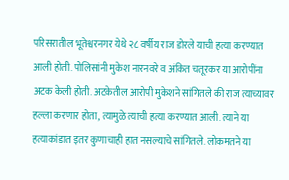परिसरातील भूतेश्वरनगर येथे २८ वर्षीय राज डोरले याची हत्या करण्यात आली होती. पोलिसांनी मुकेश नारनवरे व अंकित चतूरकर या आरोपींना अटक केली होती. अटकेतील आरोपी मुकेशने सांगितले की राज त्याच्यावर हल्ला करणार होता, त्यामुळे त्याची हत्या करण्यात आली. त्याने या हत्याकांडात इतर कुणाचाही हात नसल्याचे सांगितले. लोकमतने या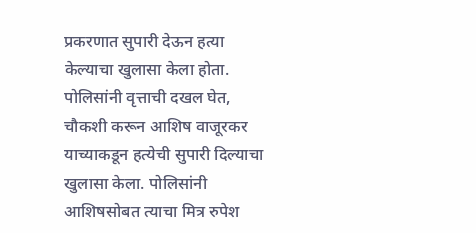प्रकरणात सुपारी देऊन हत्या केल्याचा खुलासा केला होता. पोलिसांनी वृत्ताची दखल घेत, चौकशी करून आशिष वाजूरकर याच्याकडून हत्येची सुपारी दिल्याचा खुलासा केला. पोलिसांनी आशिषसोबत त्याचा मित्र रुपेश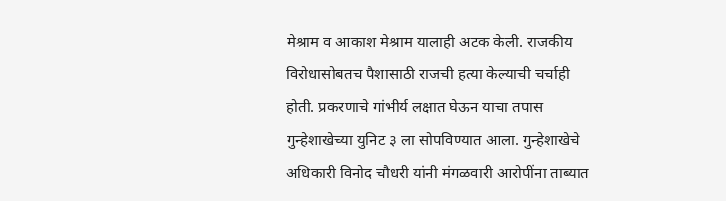मेश्राम व आकाश मेश्राम यालाही अटक केली. राजकीय विरोधासोबतच पैशासाठी राजची हत्या केल्याची चर्चाही होती. प्रकरणाचे गांभीर्य लक्षात घेऊन याचा तपास गुन्हेशाखेच्या युनिट ३ ला सोपविण्यात आला. गुन्हेशाखेचे अधिकारी विनोद चौधरी यांनी मंगळवारी आरोपींना ताब्यात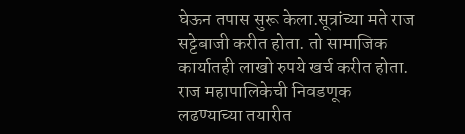घेऊन तपास सुरू केला.सूत्रांच्या मते राज सट्टेबाजी करीत होता. तो सामाजिक कार्यातही लाखो रुपये खर्च करीत होता. राज महापालिकेची निवडणूक लढण्याच्या तयारीत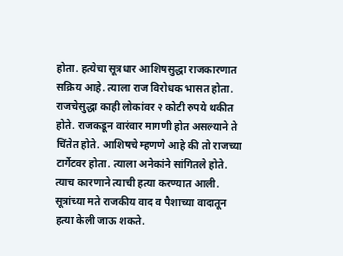होता. हत्येचा सूत्रधार आशिषसुद्धा राजकारणात सक्रिय आहे. त्याला राज विरोधक भासत होता. राजचेसुद्धा काही लोकांवर २ कोटी रुपये थकीत होते. राजकडून वारंवार मागणी होत असल्याने ते चिंतेत होते. आशिषचे म्हणणे आहे की तो राजच्या टार्गेटवर होता. त्याला अनेकांने सांगितले होते. त्याच कारणाने त्याची हत्या करण्यात आली. सूत्रांच्या मते राजकीय वाद व पैशाच्या वादातून हत्या केली जाऊ शकते.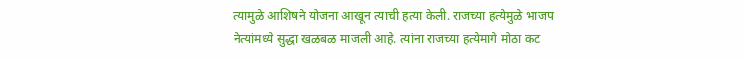त्यामुळे आशिषने योजना आखून त्याची हत्या केली. राजच्या हत्येमुळे भाजप नेत्यांमध्ये सुद्धा खळबळ माजली आहे. त्यांना राजच्या हत्येमागे मोठा कट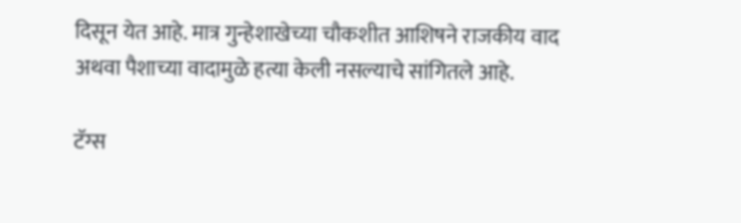दिसून येत आहे. मात्र गुन्हेशाखेच्या चौकशीत आशिषने राजकीय वाद अथवा पैशाच्या वादामुळे हत्या केली नसल्याचे सांगितले आहे.

टॅग्स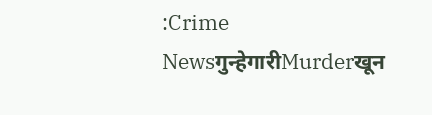:Crime Newsगुन्हेगारीMurderखून